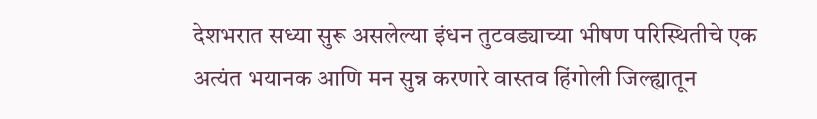देशभरात सध्या सुरू असलेल्या इंधन तुटवड्याच्या भीषण परिस्थितीचे एक अत्यंत भयानक आणि मन सुन्न करणारे वास्तव हिंगोली जिल्ह्यातून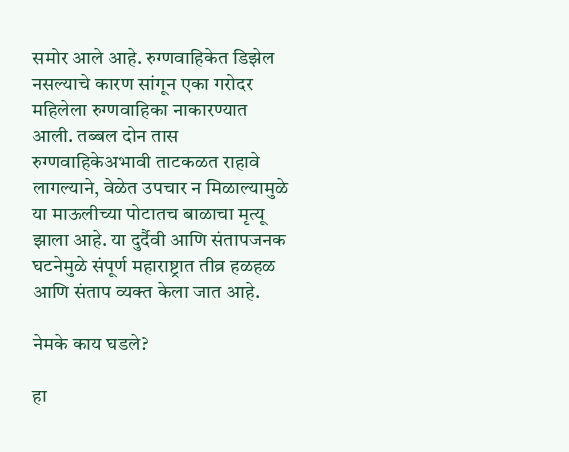समोर आले आहे. रुग्णवाहिकेत डिझेल नसल्याचे कारण सांगून एका गरोदर महिलेला रुग्णवाहिका नाकारण्यात आली. तब्बल दोन तास रुग्णवाहिकेअभावी ताटकळत राहावे लागल्याने, वेळेत उपचार न मिळाल्यामुळे या माऊलीच्या पोटातच बाळाचा मृत्यू झाला आहे. या दुर्दैवी आणि संतापजनक घटनेमुळे संपूर्ण महाराष्ट्रात तीव्र हळहळ आणि संताप व्यक्त केला जात आहे.

नेमके काय घडले?

हा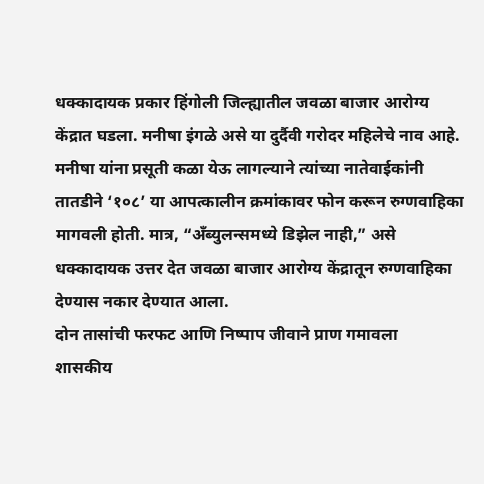धक्कादायक प्रकार हिंगोली जिल्ह्यातील जवळा बाजार आरोग्य केंद्रात घडला. मनीषा इंगळे असे या दुर्दैवी गरोदर महिलेचे नाव आहे. मनीषा यांना प्रसूती कळा येऊ लागल्याने त्यांच्या नातेवाईकांनी तातडीने ‘१०८’ या आपत्कालीन क्रमांकावर फोन करून रुग्णवाहिका मागवली होती. मात्र, “अँब्युलन्समध्ये डिझेल नाही,” असे धक्कादायक उत्तर देत जवळा बाजार आरोग्य केंद्रातून रुग्णवाहिका देण्यास नकार देण्यात आला.
दोन तासांची फरफट आणि निष्पाप जीवाने प्राण गमावला
शासकीय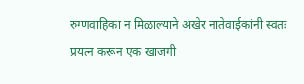रुग्णवाहिका न मिळाल्याने अखेर नातेवाईकांनी स्वतः प्रयत्न करून एक खाजगी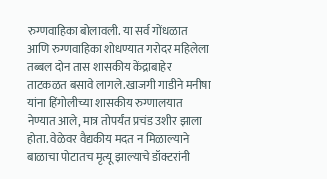रुग्णवाहिका बोलावली. या सर्व गोंधळात आणि रुग्णवाहिका शोधण्यात गरोदर महिलेला तब्बल दोन तास शासकीय केंद्राबाहेर ताटकळत बसावे लागले.खाजगी गाडीने मनीषा यांना हिंगोलीच्या शासकीय रुग्णालयात नेण्यात आले, मात्र तोपर्यंत प्रचंड उशीर झाला होता. वेळेवर वैद्यकीय मदत न मिळाल्याने बाळाचा पोटातच मृत्यू झाल्याचे डॉक्टरांनी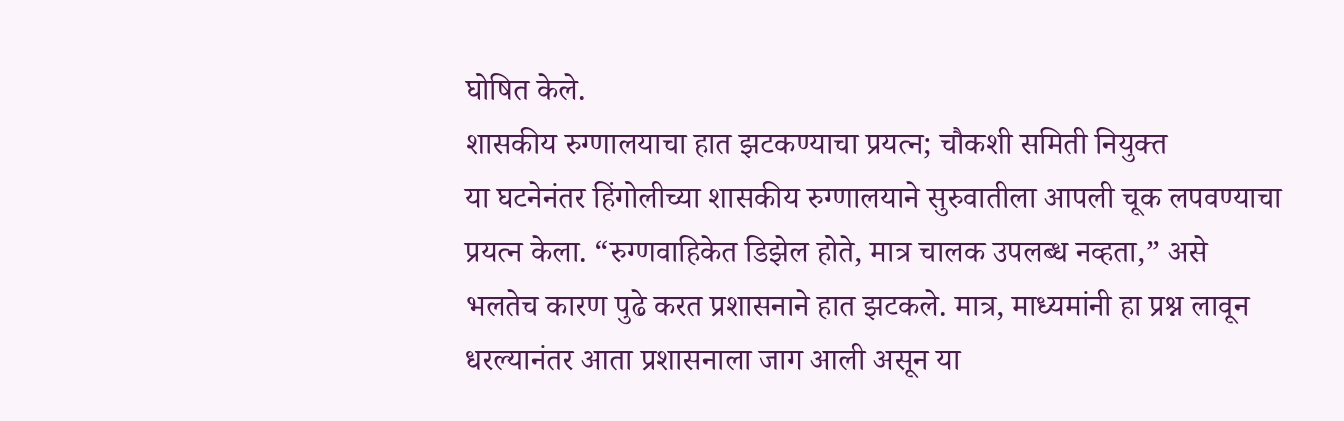घोषित केले.
शासकीय रुग्णालयाचा हात झटकण्याचा प्रयत्न; चौकशी समिती नियुक्त
या घटनेनंतर हिंगोलीच्या शासकीय रुग्णालयाने सुरुवातीला आपली चूक लपवण्याचा प्रयत्न केला. “रुग्णवाहिकेत डिझेल होते, मात्र चालक उपलब्ध नव्हता,” असे भलतेच कारण पुढे करत प्रशासनाने हात झटकले. मात्र, माध्यमांनी हा प्रश्न लावून धरल्यानंतर आता प्रशासनाला जाग आली असून या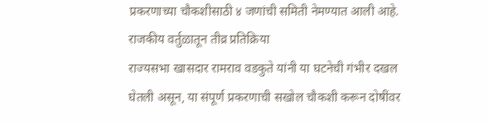प्रकरणाच्या चौकशीसाठी ४ जणांची समिती नेमण्यात आली आहे.
राजकीय वर्तुळातून तीव्र प्रतिक्रिया
राज्यसभा खासदार रामराव वडकुते यांनी या घटनेची गंभीर दखल घेतली असून, या संपूर्ण प्रकरणाची सखोल चौकशी करून दोषींवर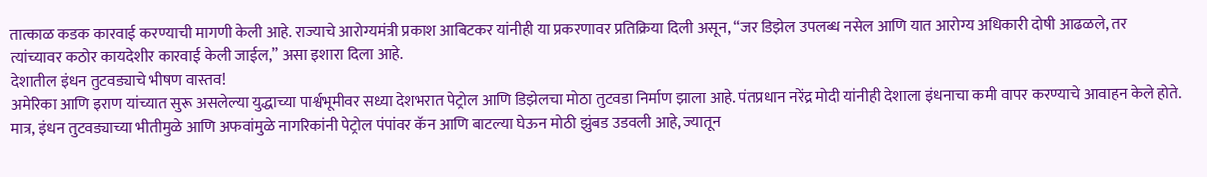तात्काळ कडक कारवाई करण्याची मागणी केली आहे. राज्याचे आरोग्यमंत्री प्रकाश आबिटकर यांनीही या प्रकरणावर प्रतिक्रिया दिली असून, “जर डिझेल उपलब्ध नसेल आणि यात आरोग्य अधिकारी दोषी आढळले, तर त्यांच्यावर कठोर कायदेशीर कारवाई केली जाईल,” असा इशारा दिला आहे.
देशातील इंधन तुटवड्याचे भीषण वास्तव!
अमेरिका आणि इराण यांच्यात सुरू असलेल्या युद्धाच्या पार्श्वभूमीवर सध्या देशभरात पेट्रोल आणि डिझेलचा मोठा तुटवडा निर्माण झाला आहे. पंतप्रधान नरेंद्र मोदी यांनीही देशाला इंधनाचा कमी वापर करण्याचे आवाहन केले होते. मात्र, इंधन तुटवड्याच्या भीतीमुळे आणि अफवांमुळे नागरिकांनी पेट्रोल पंपांवर कॅन आणि बाटल्या घेऊन मोठी झुंबड उडवली आहे, ज्यातून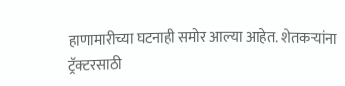हाणामारीच्या घटनाही समोर आल्या आहेत. शेतकऱ्यांना ट्रॅक्टरसाठी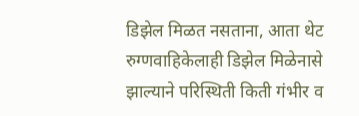डिझेल मिळत नसताना, आता थेट रुग्णवाहिकेलाही डिझेल मिळेनासे झाल्याने परिस्थिती किती गंभीर व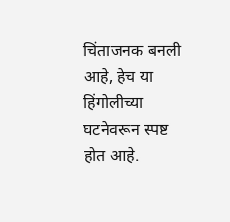चिंताजनक बनली आहे, हेच या हिंगोलीच्या घटनेवरून स्पष्ट होत आहे.